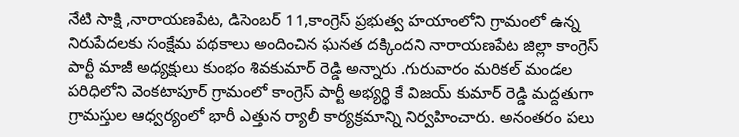నేటి సాక్షి ,నారాయణపేట, డిసెంబర్ 11,కాంగ్రెస్ ప్రభుత్వ హయాంలోని గ్రామంలో ఉన్న నిరుపేదలకు సంక్షేమ పథకాలు అందించిన ఘనత దక్కిందని నారాయణపేట జిల్లా కాంగ్రెస్ పార్టీ మాజీ అధ్యక్షులు కుంభం శివకుమార్ రెడ్డి అన్నారు .గురువారం మరికల్ మండల పరిధిలోని వెంకటాపూర్ గ్రామంలో కాంగ్రెస్ పార్టీ అభ్యర్థి కే విజయ్ కుమార్ రెడ్డి మద్దతుగా గ్రామస్తుల ఆధ్వర్యంలో భారీ ఎత్తున ర్యాలీ కార్యక్రమాన్ని నిర్వహించారు. అనంతరం పలు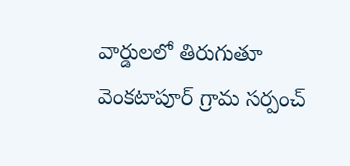వార్డులలో తిరుగుతూ వెంకటాపూర్ గ్రామ సర్పంచ్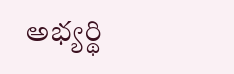అభ్యర్థి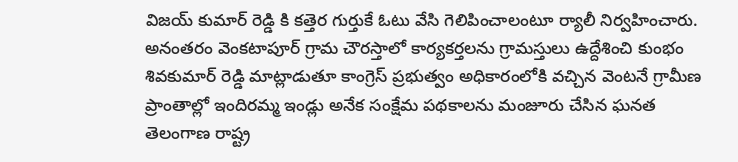విజయ్ కుమార్ రెడ్డి కి కత్తెర గుర్తుకే ఓటు వేసి గెలిపించాలంటూ ర్యాలీ నిర్వహించారు. అనంతరం వెంకటాపూర్ గ్రామ చౌరస్తాలో కార్యకర్తలను గ్రామస్తులు ఉద్దేశించి కుంభం శివకుమార్ రెడ్డి మాట్లాడుతూ కాంగ్రెస్ ప్రభుత్వం అధికారంలోకి వచ్చిన వెంటనే గ్రామీణ ప్రాంతాల్లో ఇందిరమ్మ ఇండ్లు అనేక సంక్షేమ పథకాలను మంజూరు చేసిన ఘనత తెలంగాణ రాష్ట్ర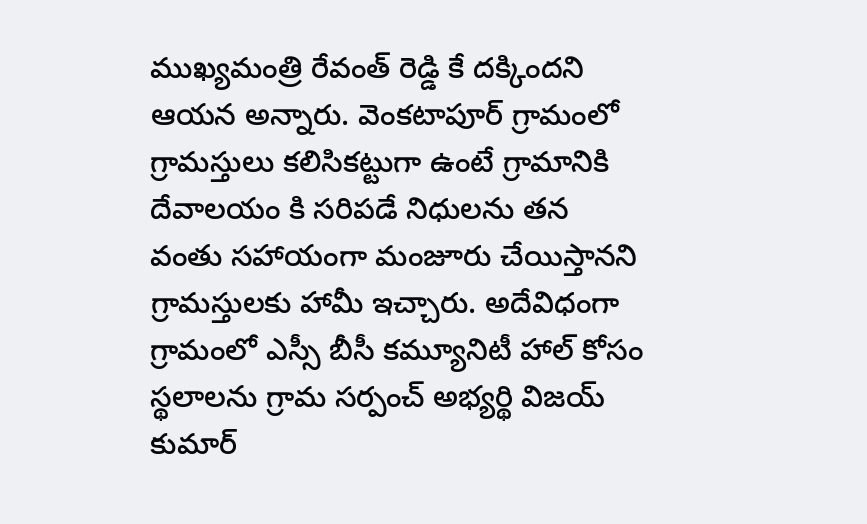ముఖ్యమంత్రి రేవంత్ రెడ్డి కే దక్కిందని ఆయన అన్నారు. వెంకటాపూర్ గ్రామంలో గ్రామస్తులు కలిసికట్టుగా ఉంటే గ్రామానికి దేవాలయం కి సరిపడే నిధులను తన వంతు సహాయంగా మంజూరు చేయిస్తానని గ్రామస్తులకు హామీ ఇచ్చారు. అదేవిధంగా గ్రామంలో ఎస్సీ బీసీ కమ్యూనిటీ హాల్ కోసం స్థలాలను గ్రామ సర్పంచ్ అభ్యర్థి విజయ్ కుమార్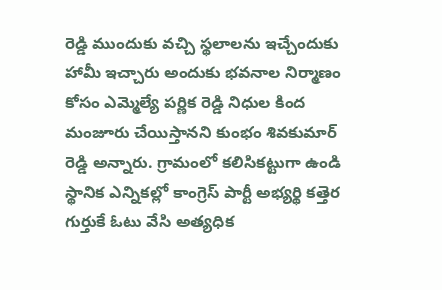రెడ్డి ముందుకు వచ్చి స్థలాలను ఇచ్చేందుకు హామీ ఇచ్చారు అందుకు భవనాల నిర్మాణం కోసం ఎమ్మెల్యే పర్ణిక రెడ్డి నిధుల కింద మంజూరు చేయిస్తానని కుంభం శివకుమార్ రెడ్డి అన్నారు. గ్రామంలో కలిసికట్టుగా ఉండి స్థానిక ఎన్నికల్లో కాంగ్రెస్ పార్టీ అభ్యర్థి కత్తెర గుర్తుకే ఓటు వేసి అత్యధిక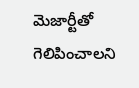మెజార్టీతో గెలిపించాలని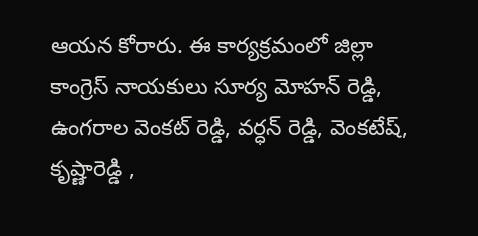ఆయన కోరారు. ఈ కార్యక్రమంలో జిల్లా కాంగ్రెస్ నాయకులు సూర్య మోహన్ రెడ్డి, ఉంగరాల వెంకట్ రెడ్డి, వర్ధన్ రెడ్డి, వెంకటేష్, కృష్ణారెడ్డి ,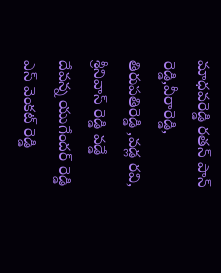మాధవరెడ్డి రతన్ పాన్ రెడ్డి,వీరారెడ్డి, తిరుపతిరెడ్డి ,వడ్ల రవి, శ్రీనివాస్ రెడ్డి వడ్డే దేవన్న యుగేందర్ రెడ్డి ఎస్ వెంకట్ రెడ్డి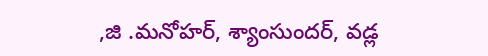,జి .మనోహర్, శ్యాంసుందర్, వడ్ల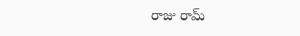రాజు రామ్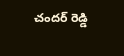చందర్ రెడ్డి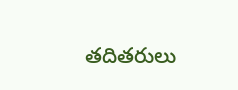తదితరులు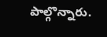పాల్గొన్నారు.